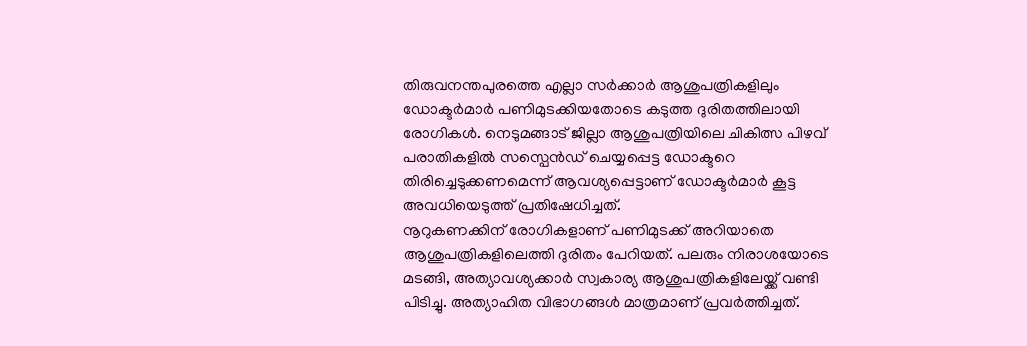തിരുവനന്തപുരത്തെ എല്ലാ സർക്കാർ ആശുപത്രികളിലും ഡോക്ടർമാർ പണിമുടക്കിയതോടെ കടുത്ത ദുരിതത്തിലായി രോഗികൾ. നെടുമങ്ങാട് ജില്ലാ ആശുപത്രിയിലെ ചികിത്സ പിഴവ് പരാതികളിൽ സസ്പെൻഡ് ചെയ്യപ്പെട്ട ഡോക്ടറെ തിരിച്ചെടുക്കണമെന്ന് ആവശ്യപ്പെട്ടാണ് ഡോക്ടർമാർ കൂട്ട അവധിയെടുത്ത് പ്രതിഷേധിച്ചത്.
നൂറുകണക്കിന് രോഗികളാണ് പണിമുടക്ക് അറിയാതെ ആശുപത്രികളിലെത്തി ദുരിതം പേറിയത്. പലരും നിരാശയോടെ മടങ്ങി, അത്യാവശ്യക്കാർ സ്വകാര്യ ആശുപത്രികളിലേയ്ക്ക് വണ്ടി പിടിച്ചു. അത്യാഹിത വിഭാഗങ്ങൾ മാത്രമാണ് പ്രവർത്തിച്ചത്.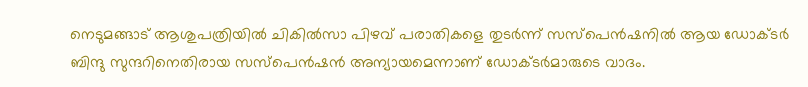നെടുമങ്ങാട് ആശുപത്രിയിൽ ചികിൽസാ പിഴവ് പരാതികളെ തുടർന്ന് സസ്പെൻഷനിൽ ആയ ഡോക്ടർ ബിന്ദു സുന്ദറിനെതിരായ സസ്പെൻഷൻ അന്യായമെന്നാണ് ഡോക്ടർമാരുടെ വാദം.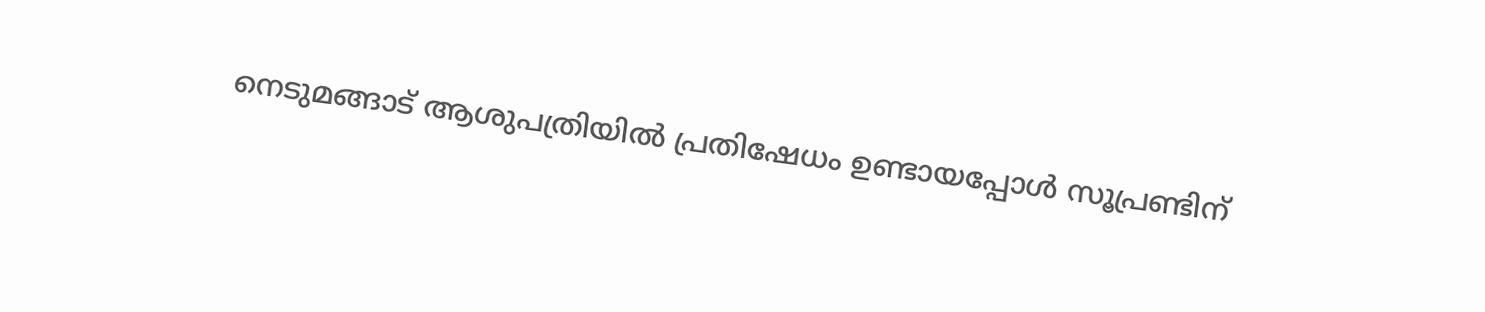നെടുമങ്ങാട് ആശുപത്രിയിൽ പ്രതിഷേധം ഉണ്ടായപ്പോൾ സൂപ്രണ്ടിന്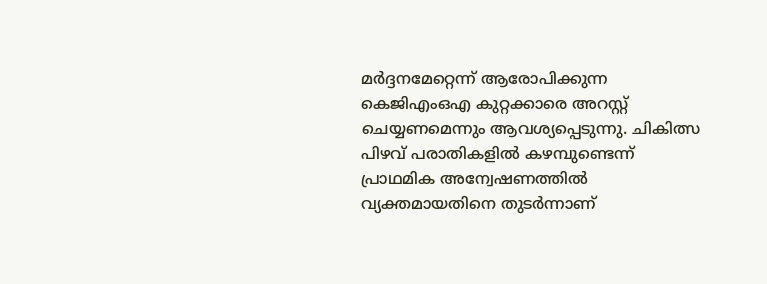മർദ്ദനമേറ്റെന്ന് ആരോപിക്കുന്ന കെജിഎംഒഎ കുറ്റക്കാരെ അറസ്റ്റ് ചെയ്യണമെന്നും ആവശ്യപ്പെടുന്നു. ചികിത്സ പിഴവ് പരാതികളിൽ കഴമ്പുണ്ടെന്ന് പ്രാഥമിക അന്വേഷണത്തിൽ വ്യക്തമായതിനെ തുടർന്നാണ്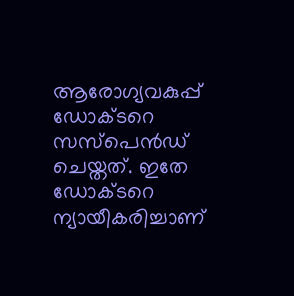ആരോഗ്യവകുപ്പ് ഡോക്ടറെ സസ്പെൻഡ് ചെയ്തത്. ഇതേ ഡോക്ടറെ ന്യായീകരിച്ചാണ്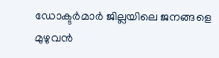ഡോക്ടർമാർ ജില്ലയിലെ ജനങ്ങളെ മുഴുവൻ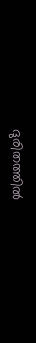ദുരിതത്തിൽ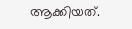ആക്കിയത്.